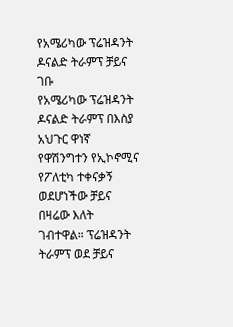የአሜሪካው ፕሬዝዳንት ዶናልድ ትራምፕ ቻይና ገቡ
የአሜሪካው ፕሬዝዳንት ዶናልድ ትራምፕ በእስያ አህጉር ዋነኛ የዋሽንግተን የኢኮኖሚና የፖለቲካ ተቀናቃኝ ወደሆነችው ቻይና በዛሬው እለት ገብተዋል። ፕሬዝዳንት ትራምፕ ወደ ቻይና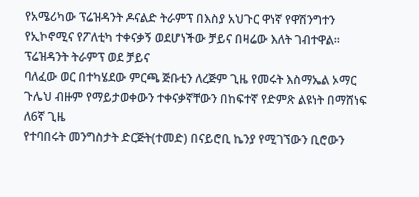የአሜሪካው ፕሬዝዳንት ዶናልድ ትራምፕ በእስያ አህጉር ዋነኛ የዋሽንግተን የኢኮኖሚና የፖለቲካ ተቀናቃኝ ወደሆነችው ቻይና በዛሬው እለት ገብተዋል። ፕሬዝዳንት ትራምፕ ወደ ቻይና
ባለፈው ወር በተካሄደው ምርጫ ጅቡቲን ለረጅም ጊዜ የመሩት እስማኤል ኦማር ጉሌህ ብዙም የማይታወቀውን ተቀናቃኛቸውን በከፍተኛ የድምጽ ልዩነት በማሸነፍ ለ6ኛ ጊዜ
የተባበሩት መንግስታት ድርጅት(ተመድ) በናይሮቢ ኬንያ የሚገኘውን ቢሮውን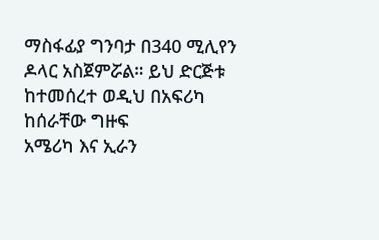ማስፋፊያ ግንባታ በ340 ሚሊየን ዶላር አስጀምሯል። ይህ ድርጅቱ ከተመሰረተ ወዲህ በአፍሪካ ከሰራቸው ግዙፍ
አሜሪካ እና ኢራን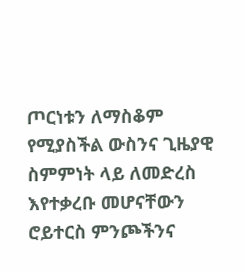ጦርነቱን ለማስቆም የሚያስችል ውስንና ጊዜያዊ ስምምነት ላይ ለመድረስ እየተቃረቡ መሆናቸውን ሮይተርስ ምንጮችንና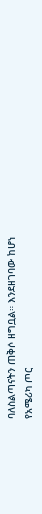ባለስልጣናትን ጠቅሶ ዘግቧል። እንደዘገባው ከሆነ
የአሜሪካ ጦር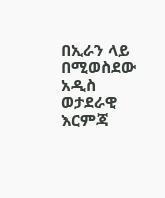በኢራን ላይ በሚወስደው አዲስ ወታደራዊ እርምጃ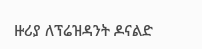ዙሪያ ለፕሬዝዳንት ዶናልድ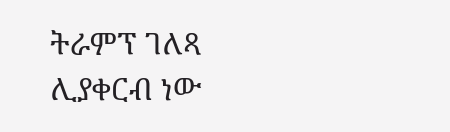ትራምፕ ገለጻ ሊያቀርብ ነው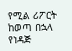የሚል ሪፖርት ከወጣ በኋላ የነዳጅ